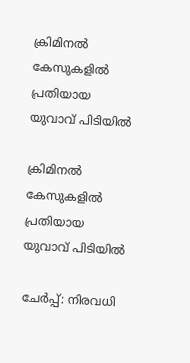ക്രിമിനൽ കേസുകളിൽ പ്രതിയായ യുവാവ് പിടിയിൽ

ക്രിമിനൽ കേസുകളിൽ പ്രതിയായ യുവാവ് പിടിയിൽ

ചേർപ്പ്: നിരവധി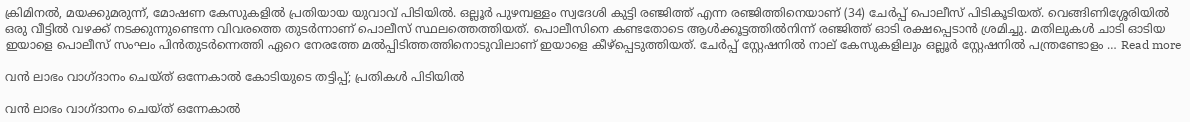ക്രിമിനൽ, മയക്കുമരുന്ന്, മോഷണ കേസുകളിൽ പ്രതിയായ യുവാവ് പിടിയിൽ. ഒല്ലൂർ പുഴമ്പള്ളം സ്വദേശി കുട്ടി രഞ്ജിത്ത് എന്ന രഞ്ജിത്തിനെയാണ് (34) ചേർപ്പ് പൊലീസ് പിടികൂടിയത്. വെങ്ങിണിശ്ശേരിയിൽ ഒരു വീട്ടിൽ വഴക്ക് നടക്കുന്നുണ്ടെന്ന വിവരത്തെ തുടർന്നാണ് പൊലീസ് സ്ഥലത്തെത്തിയത്. പൊലീസിനെ കണ്ടതോടെ ആൾക്കൂട്ടത്തിൽനിന്ന് രഞ്ജിത്ത് ഓടി രക്ഷപ്പെടാൻ ശ്രമിച്ചു. മതിലുകൾ ചാടി ഓടിയ ഇയാളെ പൊലീസ് സംഘം പിൻതുടർന്നെത്തി ഏറെ നേരത്തേ മൽപ്പിടിത്തത്തിനൊടുവിലാണ് ഇയാളെ കീഴ്പ്പെടുത്തിയത്. ചേർപ്പ് സ്റ്റേഷനിൽ നാല് കേസുകളിലും ഒല്ലൂർ സ്റ്റേഷനിൽ പന്ത്രണ്ടോളം … Read more

വൻ ലാഭം വാഗ്ദാനം ചെയ്ത് ഒന്നേകാൽ കോടിയുടെ തട്ടിപ്പ്; പ്രതികൾ പിടിയിൽ

വൻ ലാഭം വാഗ്ദാനം ചെയ്ത് ഒന്നേകാൽ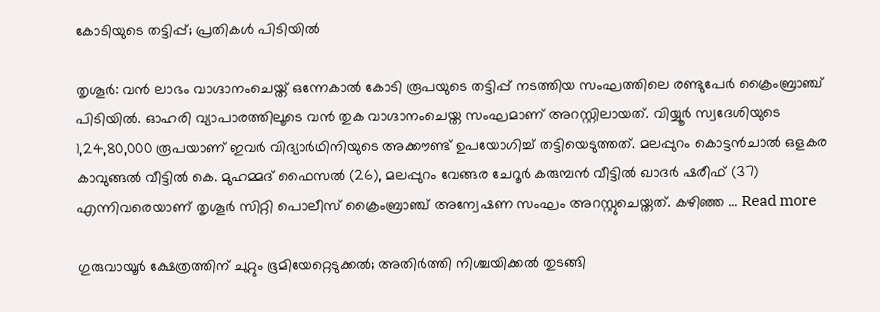കോടിയുടെ തട്ടിപ്പ്; പ്രതികൾ പിടിയിൽ

തൃശൂർ: വൻ ലാഭം വാഗ്ദാനംചെയ്ത് ഒന്നേകാൽ കോടി രൂപയുടെ തട്ടിപ്പ് നടത്തിയ സംഘത്തിലെ രണ്ടുപേർ ക്രൈംബ്രാഞ്ച് പിടിയിൽ. ഓഹരി വ്യാപാരത്തിലൂടെ വൻ തുക വാഗ്ദാനംചെയ്ത സംഘമാണ് അറസ്റ്റിലായത്. വിയ്യൂർ സ്വദേശിയുടെ 1,24,80,000 രൂപയാണ് ഇവർ വിദ്യാർഥിനിയുടെ അക്കൗണ്ട് ഉപയോഗിച്ച് തട്ടിയെടുത്തത്. മലപ്പുറം കൊട്ടൻചാൽ ഒളകര കാവുങ്ങൽ വീട്ടിൽ കെ. മുഹമ്മദ് ഫൈസൽ (26), മലപ്പുറം വേങ്ങര ചേറൂർ കരുമ്പൻ വീട്ടിൽ ഖാദർ ഷരീഫ് (37) എന്നിവരെയാണ് തൃശൂർ സിറ്റി പൊലീസ് ക്രൈംബ്രാഞ്ച് അന്വേഷണ സംഘം അറസ്റ്റുചെയ്തത്. കഴിഞ്ഞ … Read more

ഗുരുവായൂർ ക്ഷേത്രത്തിന് ചുറ്റും ഭൂമിയേറ്റെടുക്കൽ; അതിർത്തി നിശ്ചയിക്കൽ തുടങ്ങി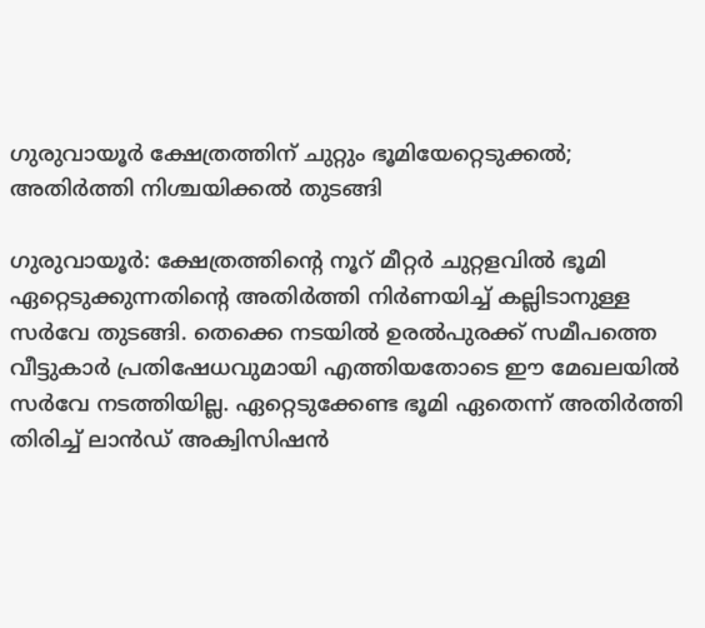ഗുരുവായൂർ ക്ഷേത്രത്തിന് ചുറ്റും ഭൂമിയേറ്റെടുക്കൽ; അതിർത്തി നിശ്ചയിക്കൽ തുടങ്ങി

ഗുരുവായൂർ: ക്ഷേത്രത്തിന്റെ നൂറ് മീറ്റർ ചുറ്റളവിൽ ഭൂമി ഏറ്റെടുക്കുന്നതിന്റെ അതിർത്തി നിർണയിച്ച് കല്ലിടാനുള്ള സർവേ തുടങ്ങി. തെക്കെ നടയിൽ ഉരൽപുരക്ക് സമീപത്തെ വീട്ടുകാർ പ്രതിഷേധവുമായി എത്തിയതോടെ ഈ മേഖലയിൽ സർവേ നടത്തിയില്ല. ഏറ്റെടുക്കേണ്ട ഭൂമി ഏതെന്ന് അതിർത്തി തിരിച്ച് ലാൻഡ് അക്വിസിഷൻ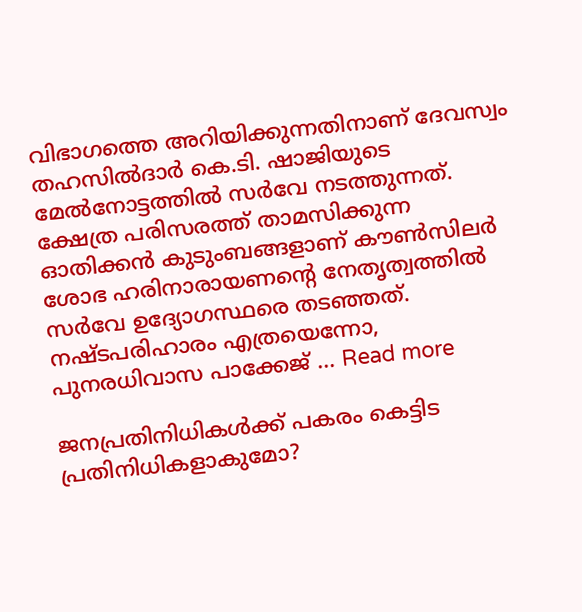വിഭാഗത്തെ അറിയിക്കുന്നതിനാണ് ദേവസ്വം തഹസിൽദാർ കെ.ടി. ഷാജിയുടെ മേൽനോട്ടത്തിൽ സർവേ നടത്തുന്നത്. ക്ഷേത്ര പരിസരത്ത് താമസിക്കുന്ന ഓതിക്കൻ കുടുംബങ്ങളാണ് കൗൺസിലർ ശോഭ ഹരിനാരായണന്റെ നേതൃത്വത്തിൽ സർവേ ഉദ്യോഗസ്ഥരെ തടഞ്ഞത്. നഷ്ടപരിഹാരം എത്രയെന്നോ, പുനരധിവാസ പാക്കേജ് … Read more

ജനപ്രതിനിധികൾക്ക് പകരം കെട്ടിട പ്രതിനിധികളാകുമോ?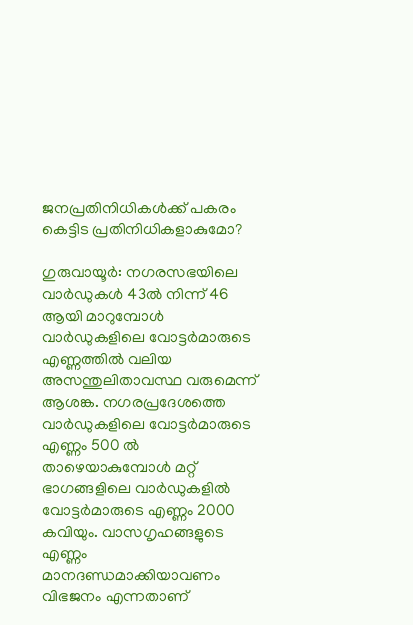ജനപ്രതിനിധികൾക്ക് പകരം കെട്ടിട പ്രതിനിധികളാകുമോ?

ഗുരുവായൂർ: നഗരസഭയിലെ വാർഡുകൾ 43ൽ നിന്ന് 46 ആയി മാറുമ്പോൾ വാർഡുകളിലെ വോട്ടർമാരുടെ എണ്ണത്തിൽ വലിയ അസന്തുലിതാവസ്ഥ വരുമെന്ന് ആശങ്ക. നഗരപ്രദേശത്തെ വാർഡുകളിലെ വോട്ടർമാരുടെ എണ്ണം 500 ൽ താഴെയാകുമ്പോൾ മറ്റ് ഭാഗങ്ങളിലെ വാർഡുകളിൽ വോട്ടർമാരുടെ എണ്ണം 2000 കവിയും. വാസഗൃഹങ്ങളുടെ എണ്ണം മാനദണ്ഡമാക്കിയാവണം വിഭജനം എന്നതാണ്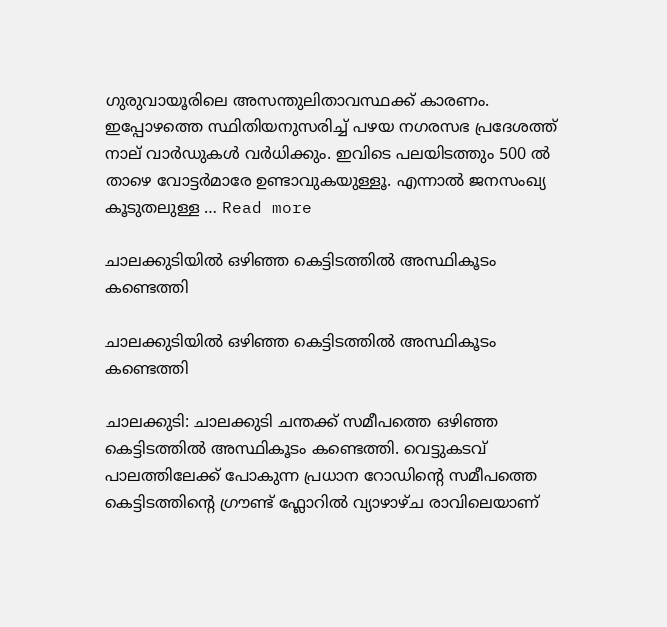ഗുരുവായൂരിലെ അസന്തുലിതാവസ്ഥക്ക് കാരണം. ഇപ്പോഴത്തെ സ്ഥിതിയനുസരിച്ച് പഴയ നഗരസഭ പ്രദേശത്ത് നാല് വാർഡുകൾ വർധിക്കും. ഇവിടെ പലയിടത്തും 500 ൽ താഴെ വോട്ടർമാരേ ഉണ്ടാവുകയുള്ളൂ. എന്നാൽ ജനസംഖ്യ കൂടുതലുള്ള … Read more

ചാലക്കുടിയിൽ ഒഴിഞ്ഞ കെട്ടിടത്തിൽ അസ്ഥികൂടം കണ്ടെത്തി

ചാലക്കുടിയിൽ ഒഴിഞ്ഞ കെട്ടിടത്തിൽ അസ്ഥികൂടം കണ്ടെത്തി

ചാലക്കുടി: ചാലക്കുടി ചന്തക്ക് സമീപത്തെ ഒഴിഞ്ഞ കെട്ടിടത്തിൽ അസ്ഥികൂടം കണ്ടെത്തി. വെട്ടുകടവ് പാലത്തിലേക്ക് പോകുന്ന പ്രധാന റോഡിന്റെ സമീപത്തെ കെട്ടിടത്തിന്റെ ഗ്രൗണ്ട് ഫ്ലോറിൽ വ്യാഴാഴ്ച രാവിലെയാണ്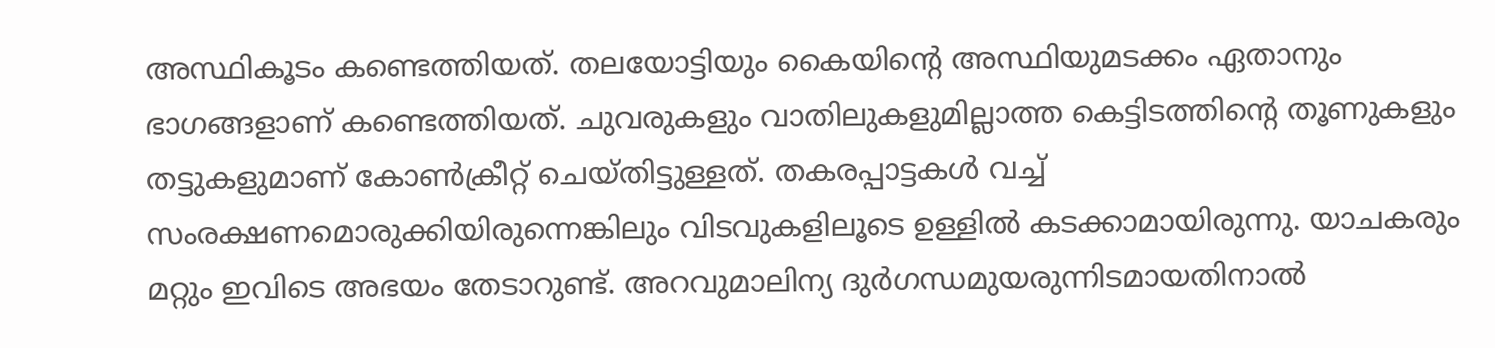അസ്ഥികൂടം കണ്ടെത്തിയത്. തലയോട്ടിയും കൈയിന്റെ അസ്ഥിയുമടക്കം ഏതാനും ഭാഗങ്ങളാണ് കണ്ടെത്തിയത്. ചുവരുകളും വാതിലുകളുമില്ലാത്ത കെട്ടിടത്തിന്റെ തൂണുകളും തട്ടുകളുമാണ് കോൺക്രീറ്റ് ചെയ്തിട്ടുള്ളത്. തകരപ്പാട്ടകൾ വച്ച് സംരക്ഷണമൊരുക്കിയിരുന്നെങ്കിലും വിടവുകളിലൂടെ ഉള്ളിൽ കടക്കാമായിരുന്നു. യാചകരും മറ്റും ഇവിടെ അഭയം തേടാറുണ്ട്. അറവുമാലിന്യ ദുർഗന്ധമുയരുന്നിടമായതിനാൽ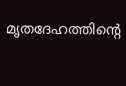മൃതദേഹത്തിന്റെ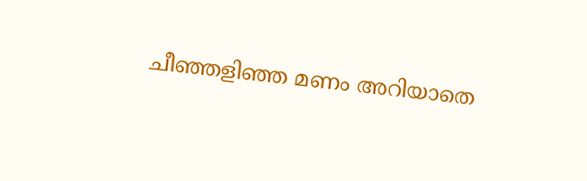ചീഞ്ഞളിഞ്ഞ മണം അറിയാതെ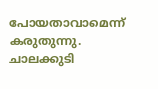പോയതാവാമെന്ന് കരുതുന്നു. ചാലക്കുടി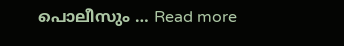പൊലീസും … Read more